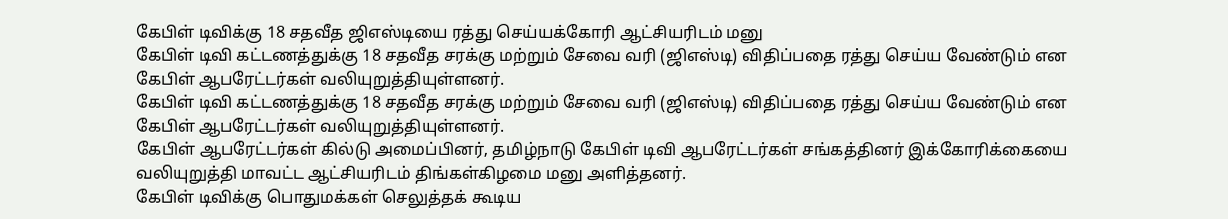கேபிள் டிவிக்கு 18 சதவீத ஜிஎஸ்டியை ரத்து செய்யக்கோரி ஆட்சியரிடம் மனு
கேபிள் டிவி கட்டணத்துக்கு 18 சதவீத சரக்கு மற்றும் சேவை வரி (ஜிஎஸ்டி) விதிப்பதை ரத்து செய்ய வேண்டும் என கேபிள் ஆபரேட்டர்கள் வலியுறுத்தியுள்ளனர்.
கேபிள் டிவி கட்டணத்துக்கு 18 சதவீத சரக்கு மற்றும் சேவை வரி (ஜிஎஸ்டி) விதிப்பதை ரத்து செய்ய வேண்டும் என கேபிள் ஆபரேட்டர்கள் வலியுறுத்தியுள்ளனர்.
கேபிள் ஆபரேட்டர்கள் கில்டு அமைப்பினர், தமிழ்நாடு கேபிள் டிவி ஆபரேட்டர்கள் சங்கத்தினர் இக்கோரிக்கையை வலியுறுத்தி மாவட்ட ஆட்சியரிடம் திங்கள்கிழமை மனு அளித்தனர்.
கேபிள் டிவிக்கு பொதுமக்கள் செலுத்தக் கூடிய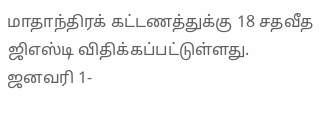மாதாந்திரக் கட்டணத்துக்கு 18 சதவீத ஜிஎஸ்டி விதிக்கப்பட்டுள்ளது. ஜனவரி 1-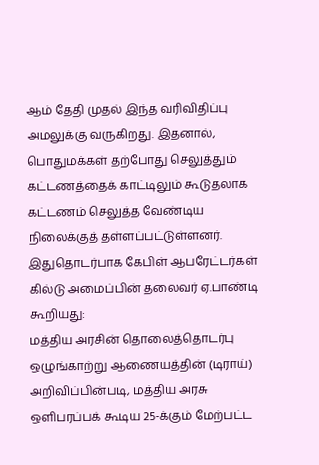ஆம் தேதி முதல் இந்த வரிவிதிப்பு அமலுக்கு வருகிறது. இதனால், பொதுமக்கள் தற்போது செலுத்தும் கட்டணத்தைக் காட்டிலும் கூடுதலாக கட்டணம் செலுத்த வேண்டிய நிலைக்குத் தள்ளப்பட்டுள்ளனர்.
இதுதொடர்பாக கேபிள் ஆபரேட்டர்கள் கில்டு அமைப்பின் தலைவர் ஏ.பாண்டி கூறியது:
மத்திய அரசின் தொலைத்தொடர்பு ஒழுங்காற்று ஆணையத்தின் (டிராய்) அறிவிப்பின்படி, மத்திய அரசு ஒளிபரப்பக் கூடிய 25-க்கும் மேற்பட்ட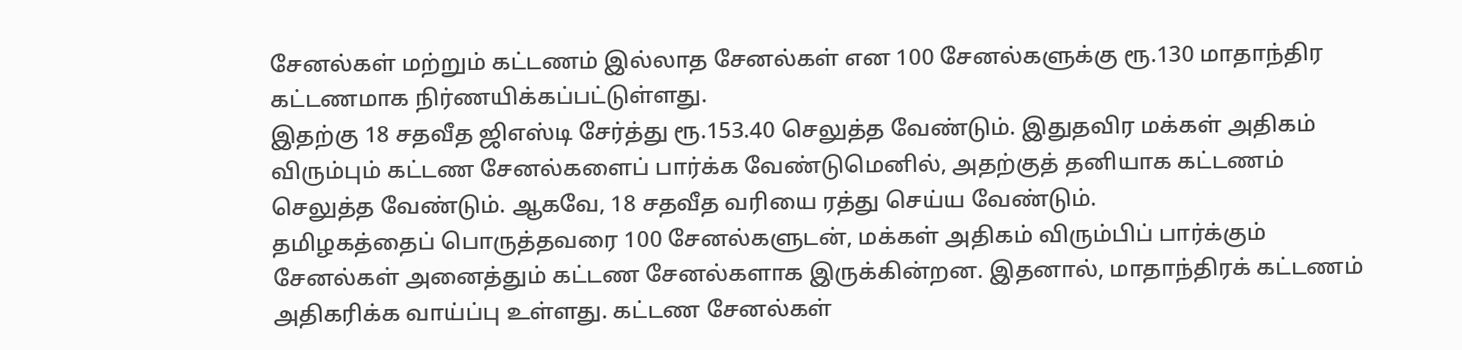சேனல்கள் மற்றும் கட்டணம் இல்லாத சேனல்கள் என 100 சேனல்களுக்கு ரூ.130 மாதாந்திர கட்டணமாக நிர்ணயிக்கப்பட்டுள்ளது.
இதற்கு 18 சதவீத ஜிஎஸ்டி சேர்த்து ரூ.153.40 செலுத்த வேண்டும். இதுதவிர மக்கள் அதிகம் விரும்பும் கட்டண சேனல்களைப் பார்க்க வேண்டுமெனில், அதற்குத் தனியாக கட்டணம் செலுத்த வேண்டும். ஆகவே, 18 சதவீத வரியை ரத்து செய்ய வேண்டும்.
தமிழகத்தைப் பொருத்தவரை 100 சேனல்களுடன், மக்கள் அதிகம் விரும்பிப் பார்க்கும் சேனல்கள் அனைத்தும் கட்டண சேனல்களாக இருக்கின்றன. இதனால், மாதாந்திரக் கட்டணம் அதிகரிக்க வாய்ப்பு உள்ளது. கட்டண சேனல்கள்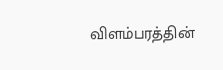விளம்பரத்தின்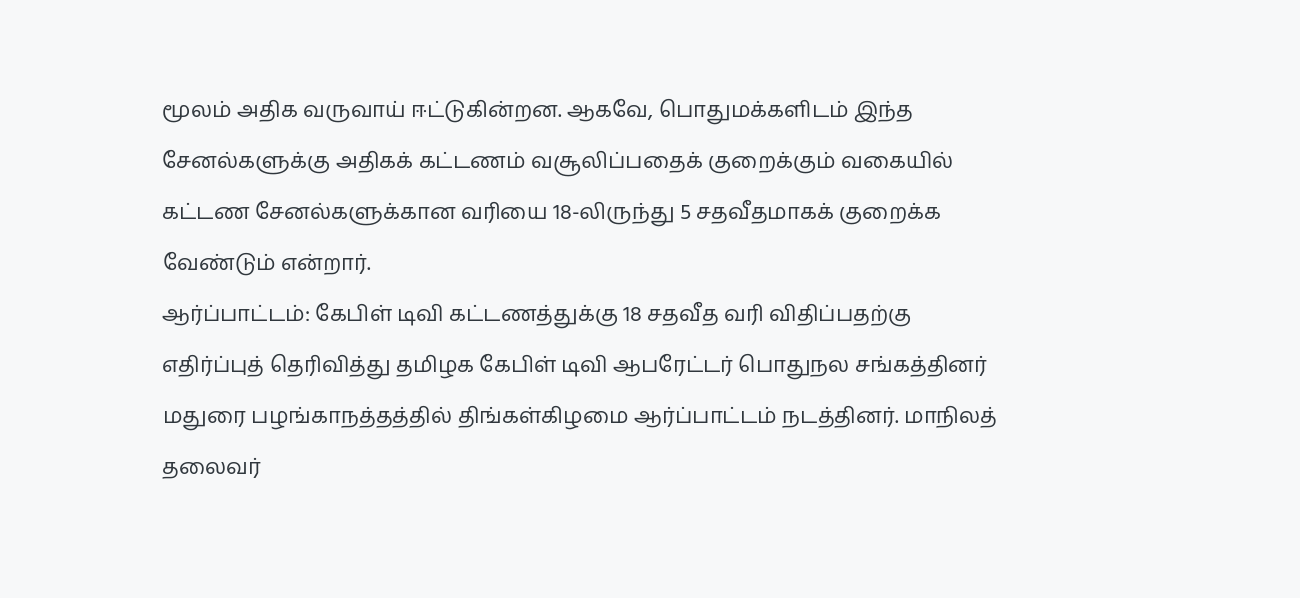மூலம் அதிக வருவாய் ஈட்டுகின்றன. ஆகவே, பொதுமக்களிடம் இந்த சேனல்களுக்கு அதிகக் கட்டணம் வசூலிப்பதைக் குறைக்கும் வகையில் கட்டண சேனல்களுக்கான வரியை 18-லிருந்து 5 சதவீதமாகக் குறைக்க வேண்டும் என்றார்.
ஆர்ப்பாட்டம்: கேபிள் டிவி கட்டணத்துக்கு 18 சதவீத வரி விதிப்பதற்கு எதிர்ப்புத் தெரிவித்து தமிழக கேபிள் டிவி ஆபரேட்டர் பொதுநல சங்கத்தினர் மதுரை பழங்காநத்தத்தில் திங்கள்கிழமை ஆர்ப்பாட்டம் நடத்தினர். மாநிலத் தலைவர்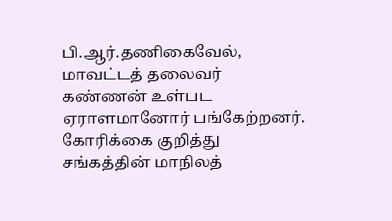பி.ஆர்.தணிகைவேல், மாவட்டத் தலைவர் கண்ணன் உள்பட ஏராளமானோர் பங்கேற்றனர். கோரிக்கை குறித்து சங்கத்தின் மாநிலத்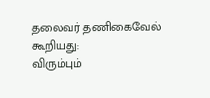தலைவர் தணிகைவேல் கூறியது:
விரும்பும்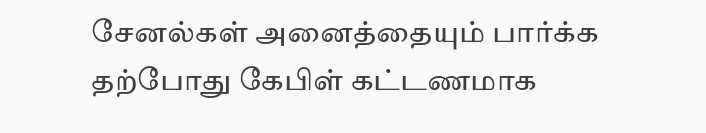சேனல்கள் அனைத்தையும் பார்க்க தற்போது கேபிள் கட்டணமாக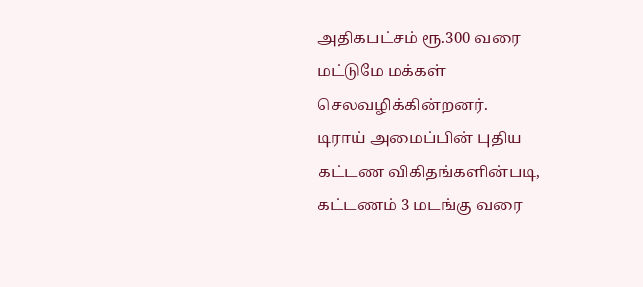அதிகபட்சம் ரூ.300 வரை மட்டுமே மக்கள் செலவழிக்கின்றனர்.
டிராய் அமைப்பின் புதிய கட்டண விகிதங்களின்படி, கட்டணம் 3 மடங்கு வரை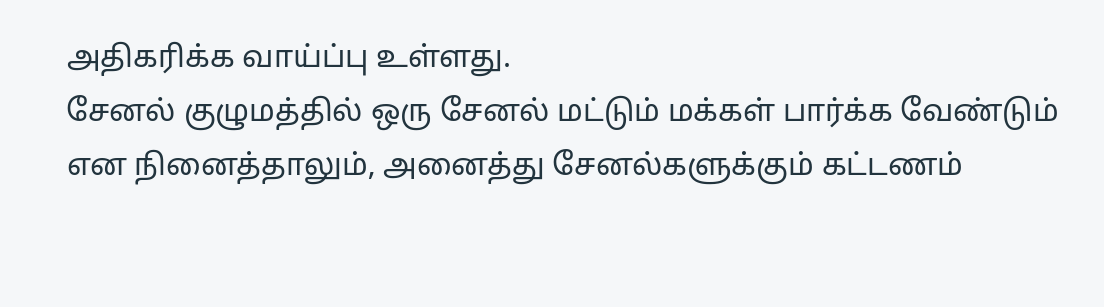அதிகரிக்க வாய்ப்பு உள்ளது.
சேனல் குழுமத்தில் ஒரு சேனல் மட்டும் மக்கள் பார்க்க வேண்டும் என நினைத்தாலும், அனைத்து சேனல்களுக்கும் கட்டணம்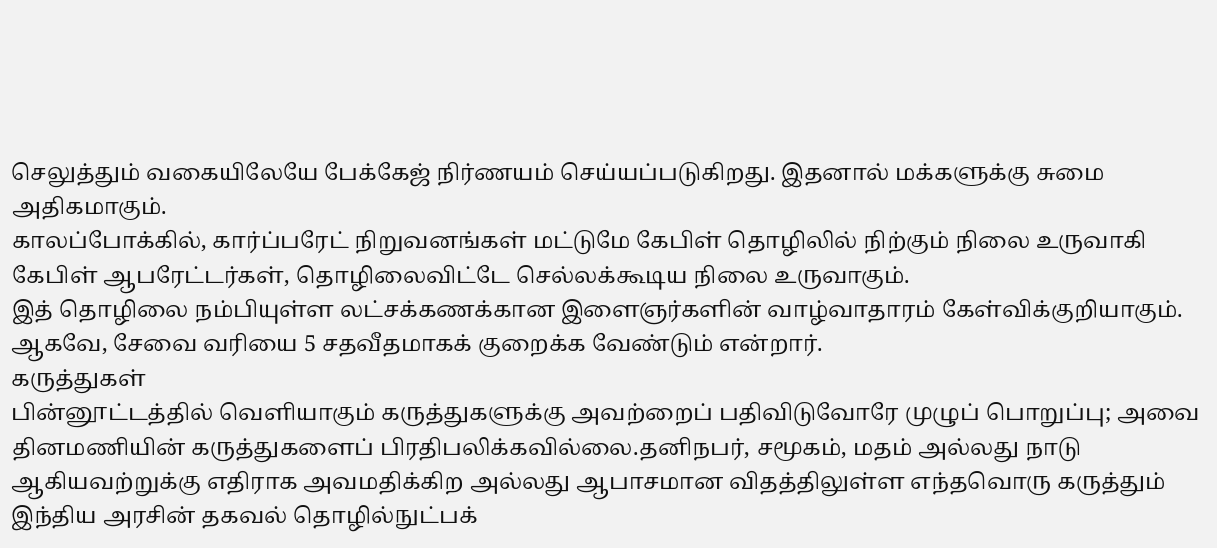செலுத்தும் வகையிலேயே பேக்கேஜ் நிர்ணயம் செய்யப்படுகிறது. இதனால் மக்களுக்கு சுமை அதிகமாகும்.
காலப்போக்கில், கார்ப்பரேட் நிறுவனங்கள் மட்டுமே கேபிள் தொழிலில் நிற்கும் நிலை உருவாகி கேபிள் ஆபரேட்டர்கள், தொழிலைவிட்டே செல்லக்கூடிய நிலை உருவாகும்.
இத் தொழிலை நம்பியுள்ள லட்சக்கணக்கான இளைஞர்களின் வாழ்வாதாரம் கேள்விக்குறியாகும். ஆகவே, சேவை வரியை 5 சதவீதமாகக் குறைக்க வேண்டும் என்றார்.
கருத்துகள்
பின்னூட்டத்தில் வெளியாகும் கருத்துகளுக்கு அவற்றைப் பதிவிடுவோரே முழுப் பொறுப்பு; அவை தினமணியின் கருத்துகளைப் பிரதிபலிக்கவில்லை.தனிநபர், சமூகம், மதம் அல்லது நாடு ஆகியவற்றுக்கு எதிராக அவமதிக்கிற அல்லது ஆபாசமான விதத்திலுள்ள எந்தவொரு கருத்தும் இந்திய அரசின் தகவல் தொழில்நுட்பக்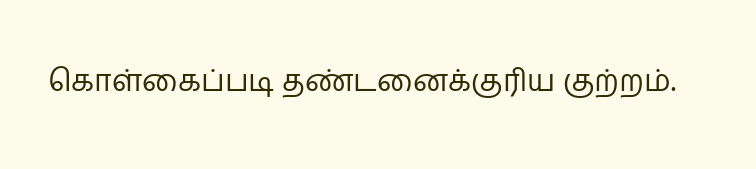கொள்கைப்படி தண்டனைக்குரிய குற்றம்.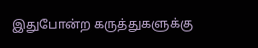இதுபோன்ற கருத்துகளுக்கு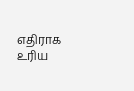எதிராக உரிய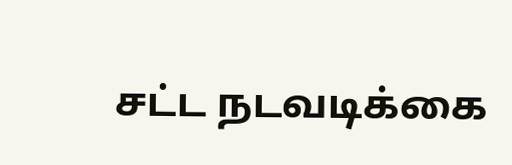சட்ட நடவடிக்கை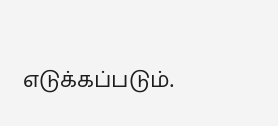எடுக்கப்படும்.